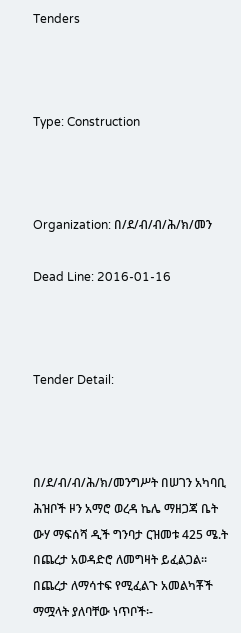Tenders



Type: Construction



Organization: በ/ደ/ብ/ብ/ሕ/ክ/መን

Dead Line: 2016-01-16



Tender Detail:



በ/ደ/ብ/ብ/ሕ/ክ/መንግሥት በሠገን አካባቢ ሕዝቦች ዞን አማሮ ወረዳ ኬሌ ማዘጋጃ ቤት ውሃ ማፍሰሻ ዲች ግንባታ ርዝመቱ 425 ሜ.ት በጨረታ አወዳድሮ ለመግዛት ይፈልጋል፡፡በጨረታ ለማሳተፍ የሚፈልጉ አመልካቾች ማሟላት ያለባቸው ነጥቦች፡-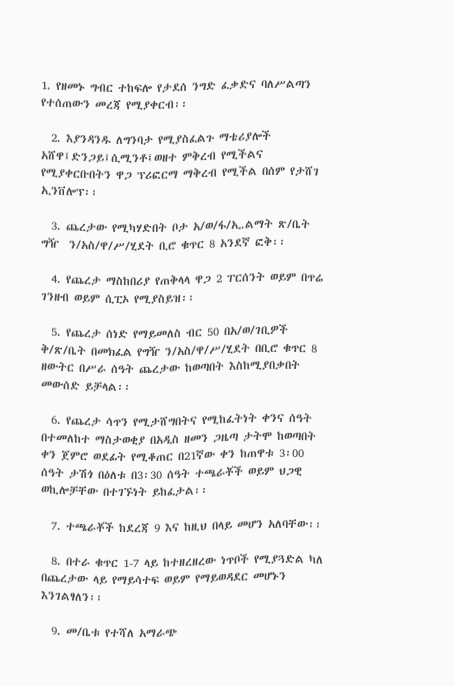1. የዘመኑ ግብር ተከፍሎ የታደሰ ንግድ ፈቃድና ባለሥልጣን የተሰጠውን መረጃ የሚያቀርብ፡፡

  2. እያንዳንዱ ለግንባታ የሚያስፈልጉ ማቴሪያሎች አሸዋ፤ድንጋይ፤ሲሚንቶ፤ወዘተ ምቅረብ የሚችልና የሚያቀርቡበትን ዋጋ ፕሪፎርማ ማቅረብ የሚችል በሰም የታሸገ ኢንቨሎፕ፡፡

  3. ጨረታው የሚካሃድበት ቦታ አ/ወ/ፋ/ኢ.ልማት ጽ/ቤት ግዥ  ን/አስ/ዋ/ሥ/ሂደት ቢሮ ቁጥር 8 አንደኛ ፎቅ፡፡

  4. የጨረታ ማስከበሪያ የጠቅላላ ዋጋ 2 ፐርሰንት ወይም በጥሬ ገንዘብ ወይም ሲፒኦ የሚያስይዝ፡፡

  5. የጨረታ ሰነድ የማይመለስ ብር 50 በአ/ወ/ገቢዎች ቅ/ጽ/ቤት በመክፈል የግዥ ን/አስ/ዋ/ሥ/ሂደት በቢሮ ቁጥር 8 ዘውትር በሥራ ሰዓት ጨረታው ከወጣበት እስከሚያበቃበት መውሰድ ይቻላል፡፡

  6. የጨረታ ሳጥን የሚታሸግበትና የሚከፈትነት ቀንና ሰዓት በተመለከተ ማስታወቂያ በአዲስ ዘመን ጋዜጣ ታትሞ ከወጣበት ቀን ጀምሮ ወደፊት የሚቆጠር በ21ኛው ቀን ከጠዋቱ 3፡00 ሰዓት ታሽጎ በዕለቱ በ3፡30 ሰዓት ተጫራቾች ወይም ህጋዊ ወኪሎቻቸው በተገኙነት ይከፈታል፡፡

  7. ተጫራቾች ከደረጃ 9 እና ከዚህ በላይ መሆን አለባቸው፡፡

  8. በተራ ቁጥር 1-7 ላይ ከተዘረዘረው ነጥቦች የሚያጓድል ካለ በጨረታው ላይ የማይሳተፍ ወይም የማይወዳደር መሆኑን እንገልፃለን፡፡

  9. መ/ቤቱ የተሻለ አማራጭ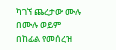ካገኘ ጨረታው ሙሉ በሙሉ ወይም በከፊል የመሰረዝ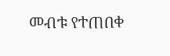መብቱ የተጠበቀ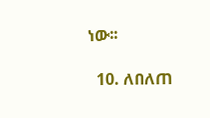ነው፡፡

  10. ለበለጠ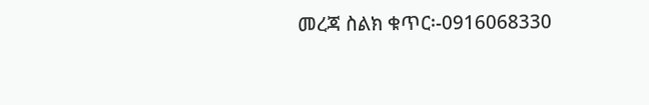መረጃ ስልክ ቁጥር፡-0916068330